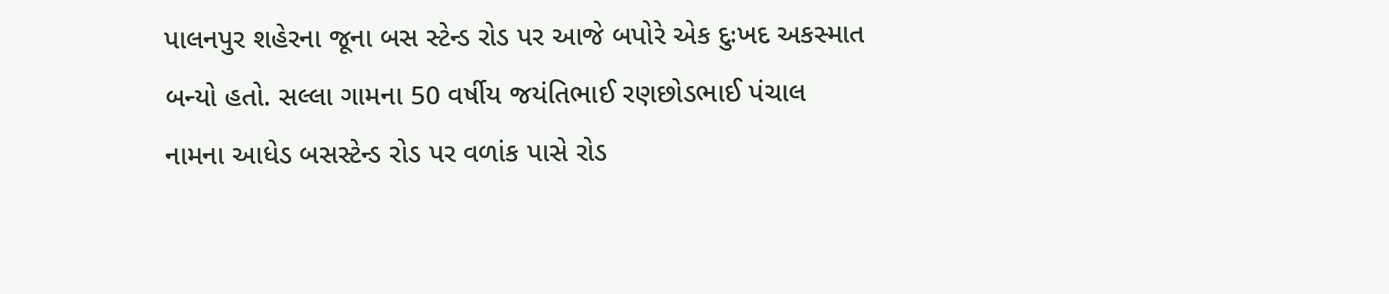પાલનપુર શહેરના જૂના બસ સ્ટેન્ડ રોડ પર આજે બપોરે એક દુઃખદ અકસ્માત બન્યો હતો. સલ્લા ગામના 50 વર્ષીય જયંતિભાઈ રણછોડભાઈ પંચાલ નામના આધેડ બસસ્ટેન્ડ રોડ પર વળાંક પાસે રોડ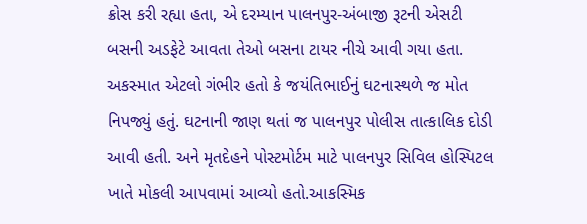ક્રોસ કરી રહ્યા હતા, એ દરમ્યાન પાલનપુર-અંબાજી રૂટની એસટી બસની અડફેટે આવતા તેઓ બસના ટાયર નીચે આવી ગયા હતા. અકસ્માત એટલો ગંભીર હતો કે જયંતિભાઈનું ઘટનાસ્થળે જ મોત નિપજ્યું હતું. ઘટનાની જાણ થતાં જ પાલનપુર પોલીસ તાત્કાલિક દોડી આવી હતી. અને મૃતદેહને પોસ્ટમોર્ટમ માટે પાલનપુર સિવિલ હોસ્પિટલ ખાતે મોકલી આપવામાં આવ્યો હતો.આકસ્મિક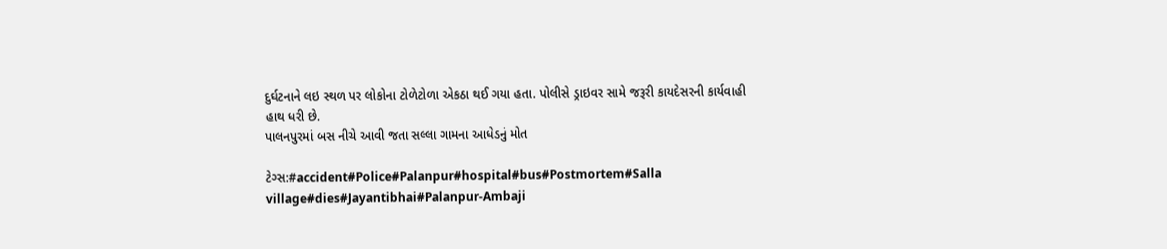દુર્ઘટનાને લઇ સ્થળ પર લોકોના ટોળેટોળા એકઠા થઈ ગયા હતા. પોલીસે ડ્રાઇવર સામે જરૂરી કાયદેસરની કાર્યવાહી હાથ ધરી છે.
પાલનપુરમાં બસ નીચે આવી જતા સલ્લા ગામના આધેડનું મોત

ટેગ્સ:#accident#Police#Palanpur#hospital#bus#Postmortem#Salla village#dies#Jayantibhai#Palanpur-Ambaji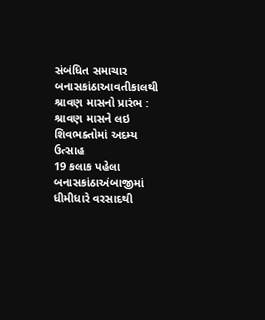સંબંધિત સમાચાર
બનાસકાંઠાઆવતીકાલથી શ્રાવણ માસનો પ્રારંભ : શ્રાવણ માસને લઇ શિવભક્તોમાં અદમ્ય ઉત્સાહ
19 કલાક પહેલા
બનાસકાંઠાઅંબાજીમાં ધીમીધારે વરસાદથી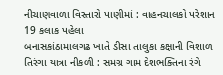નીચાણવાળા વિસ્તારો પાણીમાં : વાહનચાલકો પરેશાન
19 કલાક પહેલા
બનાસકાંઠામાલગઢ ખાતે ડીસા તાલુકા કક્ષાની વિશાળ તિરંગા યાત્રા નીકળી : સમગ્ર ગામ દેશભક્તિના રંગે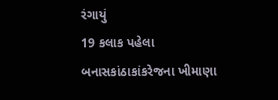રંગાયું
19 કલાક પહેલા
બનાસકાંઠાકાંકરેજના ખીમાણા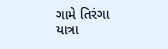ગામે તિરંગા યાત્રા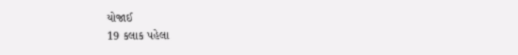યોજાઈ
19 કલાક પહેલા